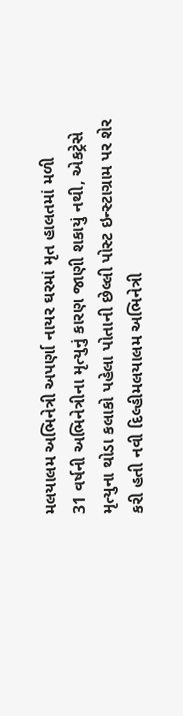મલયાલમ અભિનેત્રી અપર્ણા નાયર ઘરમાં મૃત હાલતમાં મળી
31 વર્ષની અભિનેત્રીના મૃત્યુનું કારણ જાણી શકાયું નથી, એકટ્રેસે મૃત્યુના થોડા કલાકો પહેલા પોતાની છેલ્લી પોસ્ટ ઇન્સ્ટાગ્રામ પર શેર કરી હતી નવી દિલ્હીમલયાલમ અભિનેત્રી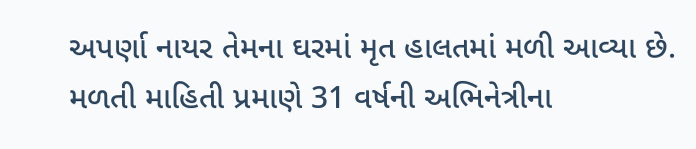અપર્ણા નાયર તેમના ઘરમાં મૃત હાલતમાં મળી આવ્યા છે. મળતી માહિતી પ્રમાણે 31 વર્ષની અભિનેત્રીના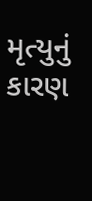મૃત્યુનું કારણ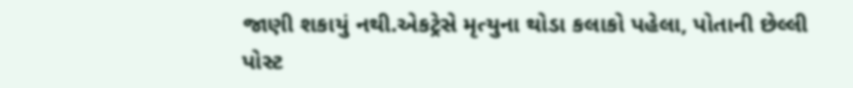જાણી શકાયું નથી.એકટ્રેસે મૃત્યુના થોડા કલાકો પહેલા, પોતાની છેલ્લી પોસ્ટ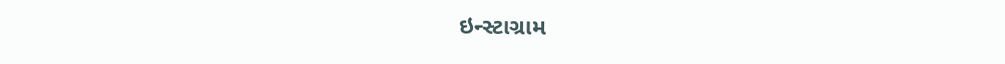ઇન્સ્ટાગ્રામ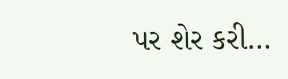પર શેર કરી…